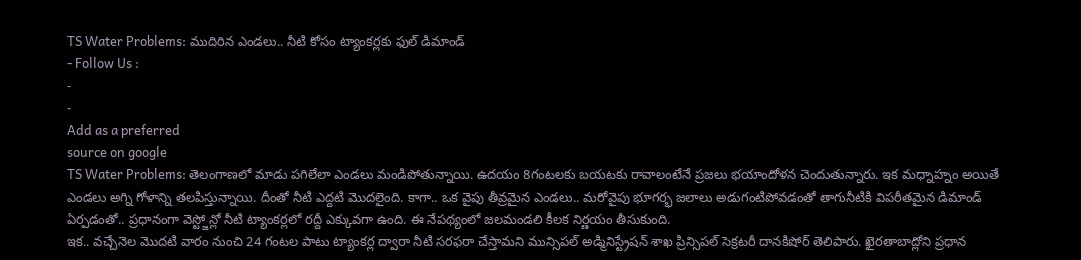TS Water Problems: ముదిరిన ఎండలు.. నీటి కోసం ట్యాంకర్లకు ఫుల్ డిమాండ్
- Follow Us :
-
-
Add as a preferred
source on google
TS Water Problems: తెలంగాణలో మాడు పగిలేలా ఎండలు మండిపోతున్నాయి. ఉదయం 8గంటలకు బయటకు రావాలంటేనే ప్రజలు భయాందోళన చెందుతున్నారు. ఇక మధ్నాహ్నం అయితే ఎండలు అగ్ని గోళాన్ని తలపిస్తున్నాయి. దీంతో నీటి ఎద్దటి మొదలైంది. కాగా.. ఒక వైపు తీవ్రమైన ఎండలు.. మరోవైపు భూగర్భ జలాలు అడుగంటిపోవడంతో తాగునీటికి విపరీతమైన డిమాండ్ ఏర్పడంతో.. ప్రధానంగా వెస్ట్జోన్లో నీటి ట్యాంకర్లలో రద్దీ ఎక్కువగా ఉంది. ఈ నేపథ్యంలో జలమండలి కీలక నిర్ణయం తీసుకుంది.
ఇక.. వచ్చేనెల మొదటి వారం నుంచి 24 గంటల పాటు ట్యాంకర్ల ద్వారా నీటి సరఫరా చేస్తామని మున్సిపల్ అడ్మినిస్ట్రేషన్ శాఖ ప్రిన్సిపల్ సెక్రటరీ దానకిషోర్ తెలిపారు. ఖైరతాబాద్లోని ప్రధాన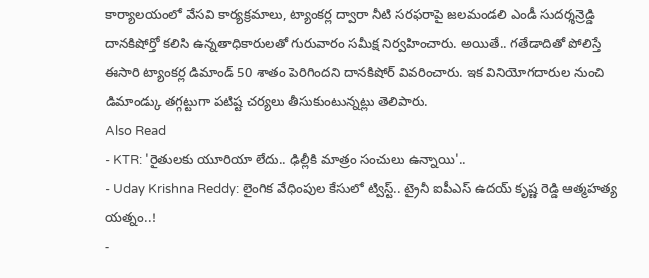కార్యాలయంలో వేసవి కార్యక్రమాలు, ట్యాంకర్ల ద్వారా నీటి సరఫరాపై జలమండలి ఎండీ సుదర్శన్రెడ్డి దానకిషోర్తో కలిసి ఉన్నతాధికారులతో గురువారం సమీక్ష నిర్వహించారు. అయితే.. గతేడాదితో పోలిస్తే ఈసారి ట్యాంకర్ల డిమాండ్ 50 శాతం పెరిగిందని దానకిషోర్ వివరించారు. ఇక వినియోగదారుల నుంచి డిమాండ్కు తగ్గట్టుగా పటిష్ట చర్యలు తీసుకుంటున్నట్లు తెలిపారు.
Also Read
- KTR: 'రైతులకు యూరియా లేదు.. ఢిల్లీకి మాత్రం సంచులు ఉన్నాయి'..
- Uday Krishna Reddy: లైంగిక వేధింపుల కేసులో ట్విస్ట్.. ట్రైనీ ఐపీఎస్ ఉదయ్ కృష్ణ రెడ్డి ఆత్మహత్య యత్నం..!
-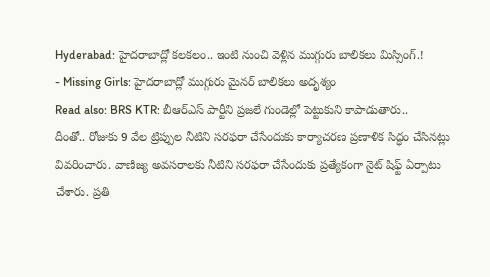Hyderabad: హైదరాబాద్లో కలకలం.. ఇంటి నుంచి వెళ్లిన ముగ్గురు బాలికలు మిస్సింగ్.!
- Missing Girls: హైదరాబాద్లో ముగ్గురు మైనర్ బాలికలు అదృశ్యం
Read also: BRS KTR: బీఆర్ఎస్ పార్టీని ప్రజలే గుండెల్లో పెట్టుకుని కాపాడుతారు..
దీంతో.. రోజుకు 9 వేల ట్రిప్పుల నీటిని సరఫరా చేసేందుకు కార్యాచరణ ప్రణాళిక సిద్ధం చేసినట్లు వివరించారు. వాణిజ్య అవసరాలకు నీటిని సరఫరా చేసేందుకు ప్రత్యేకంగా నైట్ షిఫ్ట్ ఏర్పాటు చేశారు. ప్రతి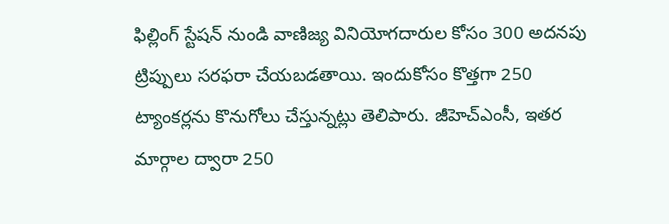ఫిల్లింగ్ స్టేషన్ నుండి వాణిజ్య వినియోగదారుల కోసం 300 అదనపు ట్రిప్పులు సరఫరా చేయబడతాయి. ఇందుకోసం కొత్తగా 250 ట్యాంకర్లను కొనుగోలు చేస్తున్నట్లు తెలిపారు. జీహెచ్ఎంసీ, ఇతర మార్గాల ద్వారా 250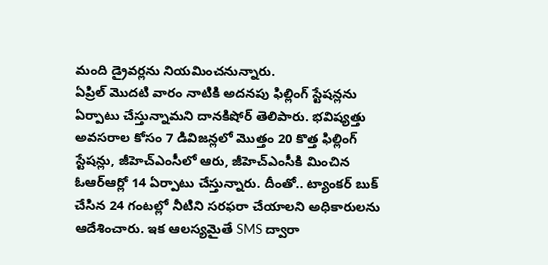మంది డ్రైవర్లను నియమించనున్నారు.
ఏప్రిల్ మొదటి వారం నాటికి అదనపు ఫిల్లింగ్ స్టేషన్లను ఏర్పాటు చేస్తున్నామని దానకిషోర్ తెలిపారు. భవిష్యత్తు అవసరాల కోసం 7 డివిజన్లలో మొత్తం 20 కొత్త ఫిల్లింగ్ స్టేషన్లు, జీహెచ్ఎంసీలో ఆరు, జీహెచ్ఎంసీకి మించిన ఓఆర్ఆర్లో 14 ఏర్పాటు చేస్తున్నారు. దీంతో.. ట్యాంకర్ బుక్ చేసిన 24 గంటల్లో నీటిని సరఫరా చేయాలని అధికారులను ఆదేశించారు. ఇక ఆలస్యమైతే SMS ద్వారా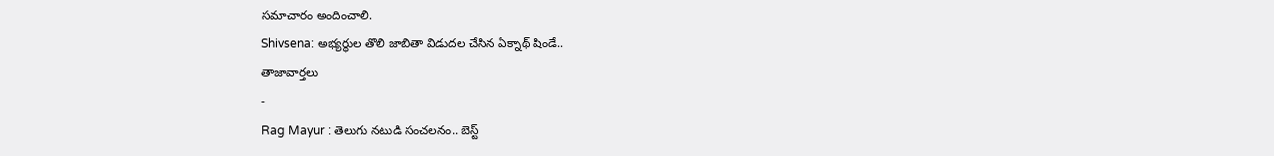సమాచారం అందించాలి.
Shivsena: అభ్యర్థుల తొలి జాబితా విడుదల చేసిన ఏక్నాథ్ షిండే..
తాజావార్తలు
-
Rag Mayur : తెలుగు నటుడి సంచలనం.. బెస్ట్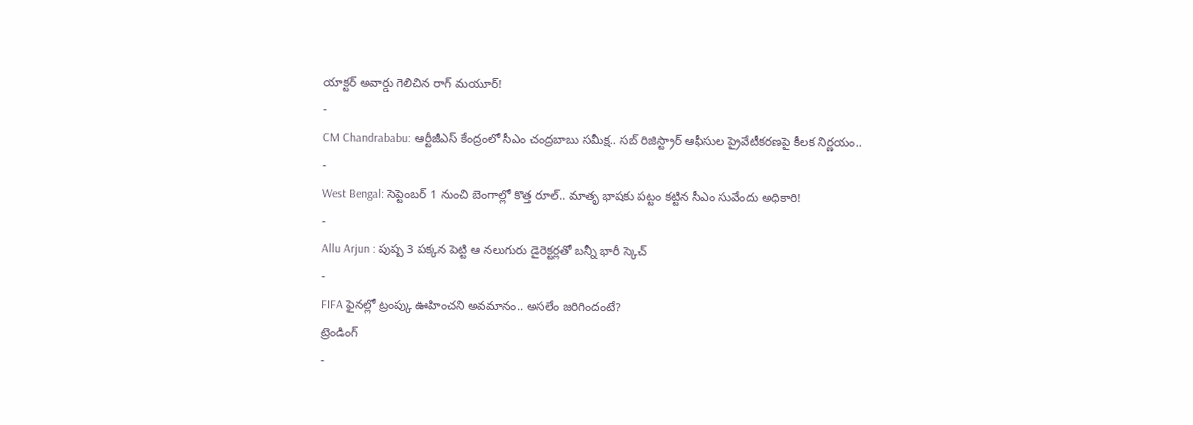యాక్టర్ అవార్డు గెలిచిన రాగ్ మయూర్!
-
CM Chandrababu: ఆర్టీజీఎస్ కేంద్రంలో సీఎం చంద్రబాబు సమీక్ష.. సబ్ రిజిస్ట్రార్ ఆఫీసుల ప్రైవేటీకరణపై కీలక నిర్ణయం..
-
West Bengal: సెప్టెంబర్ 1 నుంచి బెంగాల్లో కొత్త రూల్.. మాతృ భాషకు పట్టం కట్టిన సీఎం సువేందు అధికారి!
-
Allu Arjun : పుష్ప 3 పక్కన పెట్టి ఆ నలుగురు డైరెక్టర్లతో బన్నీ భారీ స్కెచ్
-
FIFA ఫైనల్లో ట్రంప్కు ఊహించని అవమానం.. అసలేం జరిగిందంటే?
ట్రెండింగ్
-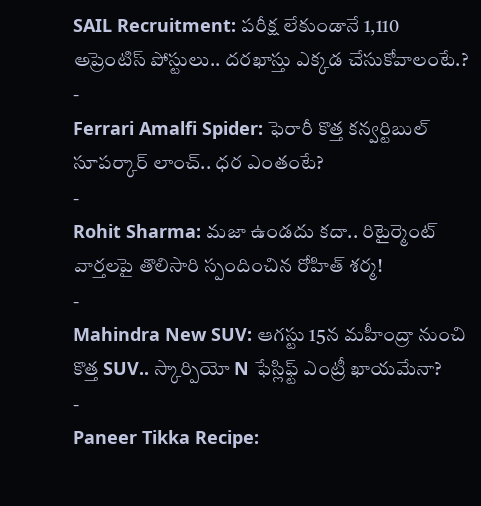SAIL Recruitment: పరీక్ష లేకుండానే 1,110 అప్రెంటిస్ పోస్టులు.. దరఖాస్తు ఎక్కడ చేసుకోవాలంటే.?
-
Ferrari Amalfi Spider: ఫెరారీ కొత్త కన్వర్టిబుల్ సూపర్కార్ లాంచ్.. ధర ఎంతంటే?
-
Rohit Sharma: మజా ఉండదు కదా.. రిటైర్మెంట్ వార్తలపై తొలిసారి స్పందించిన రోహిత్ శర్మ!
-
Mahindra New SUV: ఆగస్టు 15న మహీంద్రా నుంచి కొత్త SUV.. స్కార్పియో N ఫేస్లిఫ్ట్ ఎంట్రీ ఖాయమేనా?
-
Paneer Tikka Recipe: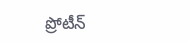ప్రోటీన్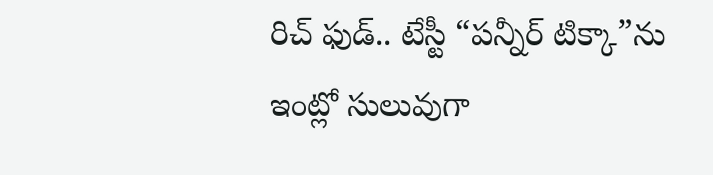రిచ్ ఫుడ్.. టేస్టీ “పన్నీర్ టిక్కా”ను ఇంట్లో సులువుగా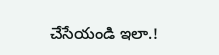చేసేయండి ఇలా.!